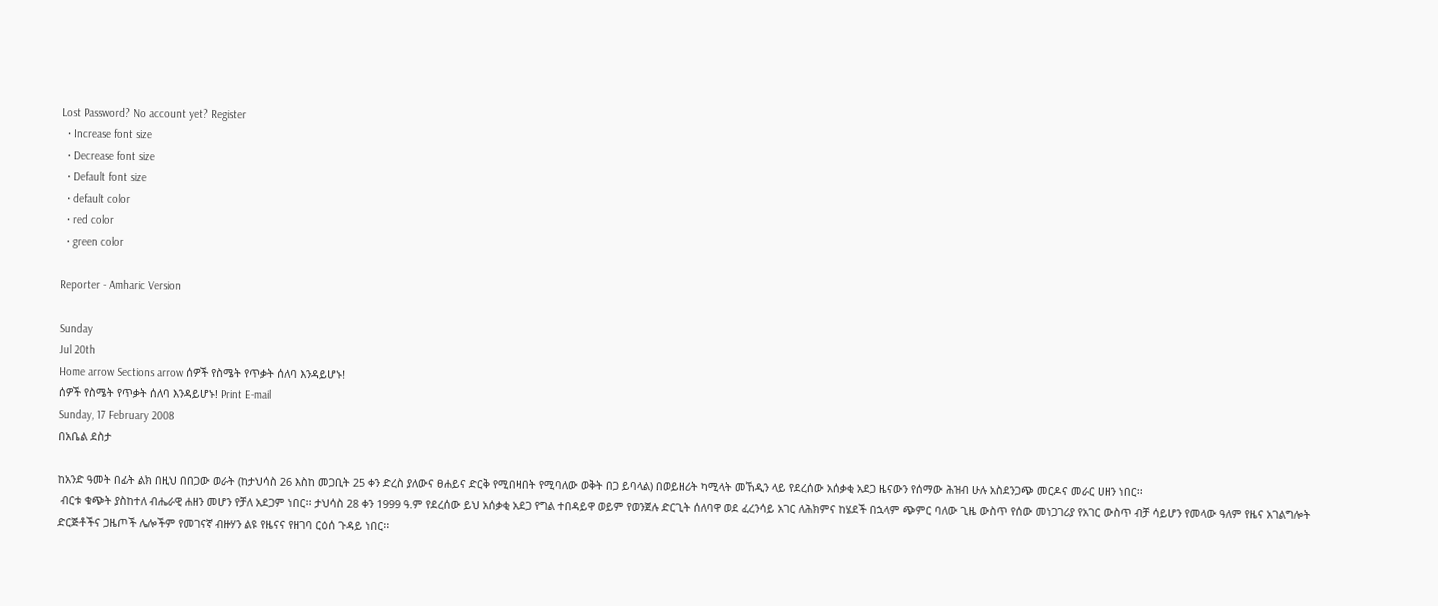Lost Password? No account yet? Register
  • Increase font size
  • Decrease font size
  • Default font size
  • default color
  • red color
  • green color

Reporter - Amharic Version

Sunday
Jul 20th
Home arrow Sections arrow ሰዎች የስሜት የጥቃት ሰለባ እንዳይሆኑ!
ሰዎች የስሜት የጥቃት ሰለባ እንዳይሆኑ! Print E-mail
Sunday, 17 February 2008
በአቤል ደስታ

ከአንድ ዓመት በፊት ልክ በዚህ በበጋው ወራት (ከታህሳስ 26 እስከ መጋቢት 25 ቀን ድረስ ያለውና ፀሐይና ድርቅ የሚበዛበት የሚባለው ወቅት በጋ ይባላል) በወይዘሪት ካሚላት መኸዲን ላይ የደረሰው አሰቃቂ አደጋ ዜናውን የሰማው ሕዝብ ሁሉ አስደንጋጭ መርዶና መራር ሀዘን ነበር፡፡
 ብርቱ ቁጭት ያስከተለ ብሔራዊ ሐዘን መሆን የቻለ አደጋም ነበር፡፡ ታህሳስ 28 ቀን 1999 ዓ.ም የደረሰው ይህ አሰቃቂ አደጋ የግል ተበዳይዋ ወይም የወንጀሉ ድርጊት ሰለባዋ ወደ ፈረንሳይ አገር ለሕክምና ከሄደች በኋላም ጭምር ባለው ጊዜ ውስጥ የሰው መነጋገሪያ የአገር ውስጥ ብቻ ሳይሆን የመላው ዓለም የዜና አገልግሎት ድርጅቶችና ጋዜጦች ሌሎችም የመገናኛ ብዙሃን ልዩ የዜናና የዘገባ ርዕሰ ጉዳይ ነበር፡፡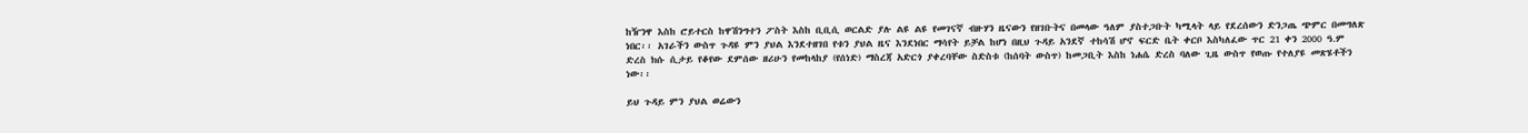ከዥንዋ እስከ ሮይተርስ ከዋሽንግተን ፖስት እስከ ቢቢሲ ወርልድ ያሉ ልዩ ልዩ የመገናኛ ብዙሃን ዜናውን የዘገቡትና በመላው ዓለም ያስተጋቡት ካሚላት ላይ የደረሰውን ድንጋጤ ጭምር በመግለጽ ነበር፡፡ አገራችን ውስጥ ጉዳዩ ምን ያህል እንደተዘገበ የቱን ያህል ዜና እንደነበር ማሳየት ይቻል ከሆነ በዚህ ጉዳይ አንደኛ ተከሳሽ ሆኖ ፍርድ ቤት ቀርቦ እስካለፈው ጥር 21 ቀን 2000 ዓ.ም ድረስ ክሱ ሲታይ የቆየው ደምሰው ዘሪሁን የመከላከያ (የሰነድ) ማስረጃ አድርጎ ያቀረባቸው ስድስቱ (ከሰባት ውስጥ) ከመጋቢት እስከ ነሐሴ ድረስ ባለው ጊዜ ውስጥ የወጡ የተለያዩ መጽሄቶችን ነው፡፡

ይህ ጉዳይ ምን ያህል ወሬውን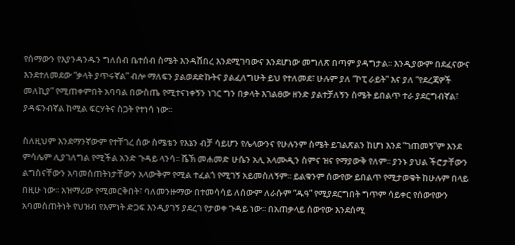የሰማውን የእያንዳንዱን ግለሰብ ቤተሰብ ስሜት እንዳሸበረ እንደሚገባውና እንደሆነው መግለጽ በጣም ያዳግታል፡፡ እንዲያውም በደፈናውና እንደተለመደው “ቃላት ያጥሩኛል” ብሎ ማለፍን ያልወደድኩትና ያልፈለግሁት ይህ የተለመደ፣ ሁሉም ያለ “ኮፒ ራይት” እና ያለ “የደረጃዎች መለኪያ” የሚጠቀምበት አባባል በውስጤ የሚተናነቀኝን ነገር ግን በቃላት እገልፀው ዘንድ ያልተቻለኝን ስሜት ይበልጥ ተራ ያደርግብኛል፣ ያዳፍንብኛል ከሚል ፍርሃትና ስጋት የተነሳ ነው፡፡

ስለዚህም እንደማንኛውም የተቸገረ ሰው ስሜቴን የእኔን ብቻ ሳይሆን የሌላውንና የሁሉንም ስሜት ይገልጽልን ከሆነ እንደ “ገጠመኝ”ም እንደ ምሳሌም ሊያገለግል የሚችል አንድ ጉዳይ ላንሳ፡፡ ሼኽ መሐመድ ሁሴን አሊ አላሙዲን ስምና ዝና የማያውቅ የለም፡፡ ያንኑ ያህል ችሮታቸውን ልግስናቸውን አባመስጠትነታቸውን አላውቅም የሚል ተፈልጎ የሚገኝ አይመስለኝም፡፡ ይልቁንም ሰውየው ይበልጥ የሚታወቁት ከሁሉም በላይ በዚሁ ነው፡፡ አዝማሪው የሚመርቅበት፣ ባለመንዙማው በተመሳሳይ ለሰውም ለራሱም “ዱዓ” የሚያደርግበት ግጥም ሳይቀር የሰውየውን አባመስጠትነት የህዝብ የእምነት ድጋፍ እንዲያገኝ ያደረገ የታወቀ ጉዳይ ነው፡፡ በአጠቃላይ ሰውየው እንደሰሚ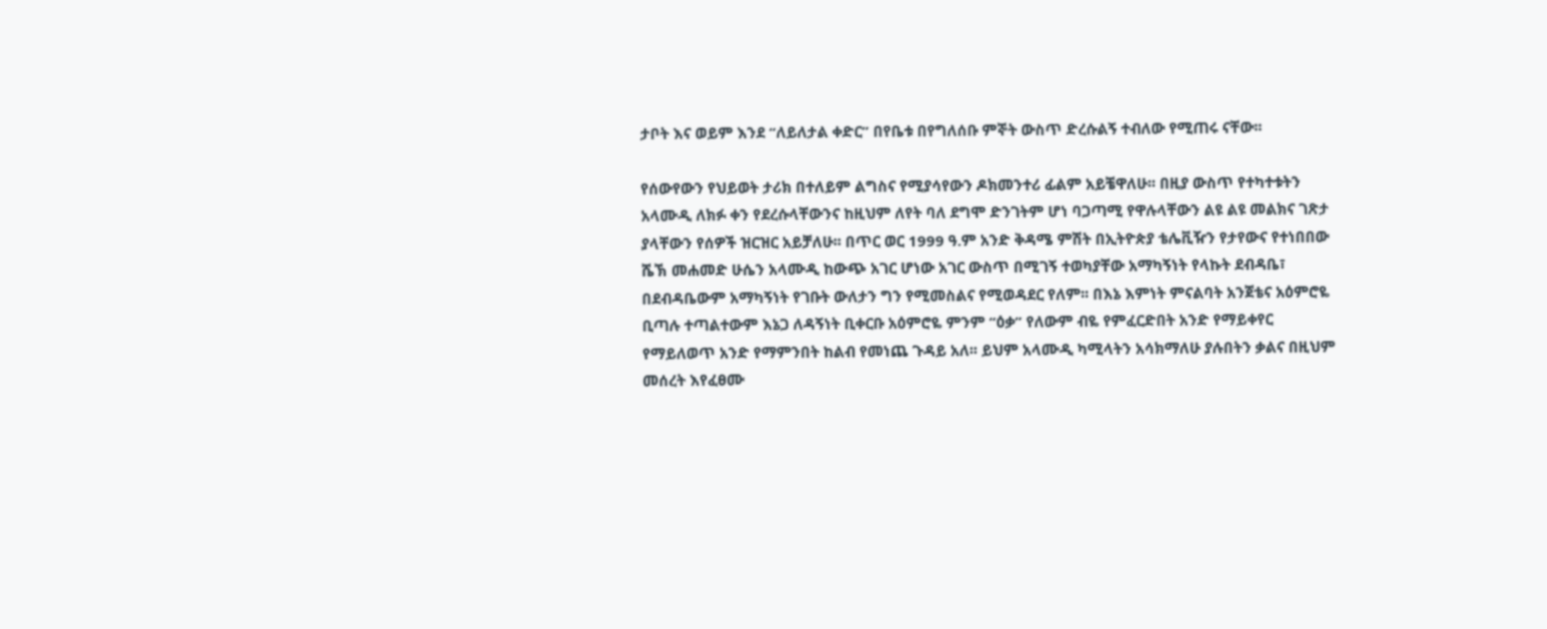ታቦት እና ወይም እንደ “ለይለታል ቀድር” በየቤቱ በየግለሰቡ ምኞት ውስጥ ድረሱልኝ ተብለው የሚጠሩ ናቸው፡፡

የሰውየውን የህይወት ታሪክ በተለይም ልግስና የሚያሳየውን ዶክመንተሪ ፊልም አይቼዋለሁ፡፡ በዚያ ውስጥ የተካተቱትን አላሙዲ ለክፉ ቀን የደረሱላቸውንና ከዚህም ለየት ባለ ደግሞ ድንገትም ሆነ ባጋጣሚ የዋሉላቸውን ልዩ ልዩ መልክና ገጽታ ያላቸውን የሰዎች ዝርዝር አይቻለሁ፡፡ በጥር ወር 1999 ዓ.ም አንድ ቅዳሜ ምሽት በኢትዮጵያ ቴሌቪዥን የታየውና የተነበበው ሼኽ መሐመድ ሁሴን አላሙዲ ከውጭ አገር ሆነው አገር ውስጥ በሚገኝ ተወካያቸው አማካኝነት የላኩት ደብዳቤ፣ በደብዳቤውም አማካኝነት የገቡት ውለታን ግን የሚመስልና የሚወዳደር የለም፡፡ በእኔ እምነት ምናልባት አንጀቴና አዕምሮዬ ቢጣሉ ተጣልተውም እኔጋ ለዳኝነት ቢቀርቡ አዕምሮዬ ምንም “ዕቃ” የለውም ብዬ የምፈርድበት አንድ የማይቀየር የማይለወጥ አንድ የማምንበት ከልብ የመነጨ ጉዳይ አለ፡፡ ይህም አላሙዲ ካሚላትን አሳክማለሁ ያሉበትን ቃልና በዚህም መሰረት እየፈፀሙ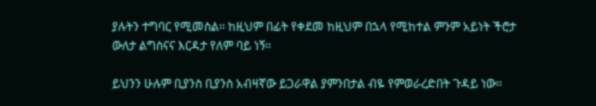ያሉትን ተግባር የሚመስል፡፡ ከዚህም በፊት የቀደመ ከዚህም በኋላ የሚከተል ምንም አይነት ችሮታ ውለታ ልግስናና እርዳታ የለም ባይ ነኝ፡፡

ይህንን ሁሉም ቢያንስ ቢያንስ አብዛኛው ይጋራዋል ያምንበታል ብዬ የምወራረድበት ጉዳይ ነው፡፡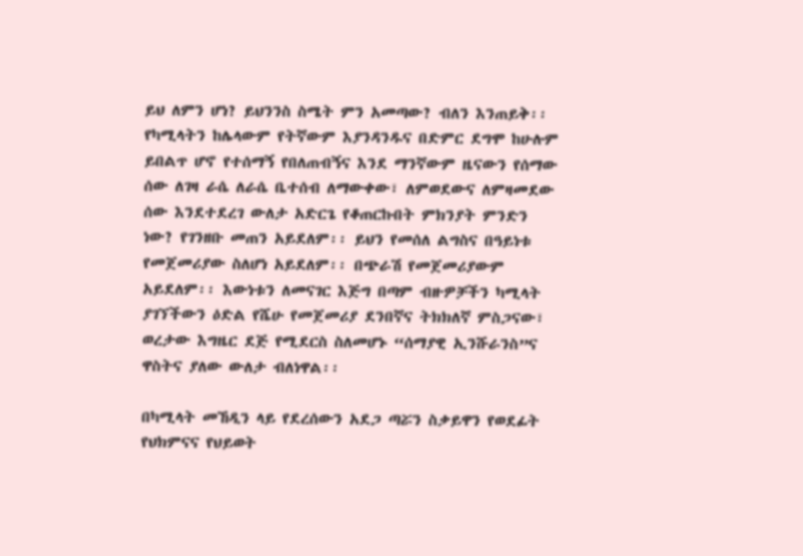ይህ ለምን ሆነ? ይህንንስ ስሜት ምን አመጣው? ብለን እንጠይቅ፡፡ የካሚላትን ከሌላውም የትኛውም እያንዳንዱና በድምር ደግሞ ከሁሉም ይበልጥ ሆኖ የተሰማኝ የበለጠብኝና እንደ ማንኛውም ዜናውን የሰማው ሰው ለገዛ ራሴ ለራሴ ቤተሰብ ለማውቀው፣ ለምወደውና ለምዛመደው ሰው እንደተደረገ ውለታ አድርጌ የቆጠርኩበት ምክንያት ምንድን ነው? የገንዘቡ መጠን አይደለም፡፡ ይህን የመሰለ ልግስና በዓይነቱ የመጀመሪያው ስለሆነ አይደለም፡፡ በጭራሽ የመጀመሪያውም አይደለም፡፡ እውነቱን ለመናገር እጅግ በጣም ብዙዎቻችን ካሚላት ያገኘችውን ዕድል የሼሁ የመጀመሪያ ደንበኛና ትክክለኛ ምስጋናው፣ ወረታው እግዜር ደጅ የሚደርስ ስለመሆኑ “ሰማያዊ ኢንሹራንስ”ና ዋስትና ያለው ውለታ ብለነዋል፡፡

በካሚላት መኸዲን ላይ የደረሰውን አደጋ ጣሯን ስቃይዋን የወደፊት የህክምናና የህይወት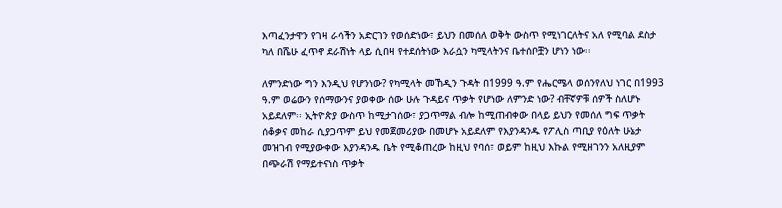እጣፈንታዋን የገዛ ራሳችን አድርገን የወሰድነው፣ ይህን በመሰለ ወቅት ውስጥ የሚነገርለትና አለ የሚባል ደስታ ካለ በሼሁ ፈጥኖ ደራሽነት ላይ ሲበዛ የተደሰትነው እራሷን ካሚላትንና ቤተሰቦቿን ሆነን ነው፡፡

ለምንድነው ግን እንዲህ የሆንነው? የካሚላት መኸዲን ጉዳት በ1999 ዓ.ም የሔርሜላ ወሰንየለህ ነገር በ1993 ዓ.ም ወሬውን የሰማውንና ያወቀው ሰው ሁሉ ጉዳይና ጥቃት የሆነው ለምንድ ነው? ብቸኛዎቹ ሰዎች ስለሆኑ አይደለም፡፡ ኢትዮጵያ ውስጥ ከሚታገሰው፣ ያጋጥማል ብሎ ከሚጠብቀው በላይ ይህን የመሰለ ግፍ ጥቃት ሰቆቃና መከራ ሲያጋጥም ይህ የመጀመሪያው በመሆኑ አይደለም የእያንዳንዱ የፖሊስ ጣቢያ የዕለት ሁኔታ መዝገብ የሚያውቀው እያንዳንዱ ቤት የሚቆጠረው ከዚህ የባሰ፣ ወይም ከዚህ እኩል የሚዘገንን አለዚያም በጭራሽ የማይተናነስ ጥቃት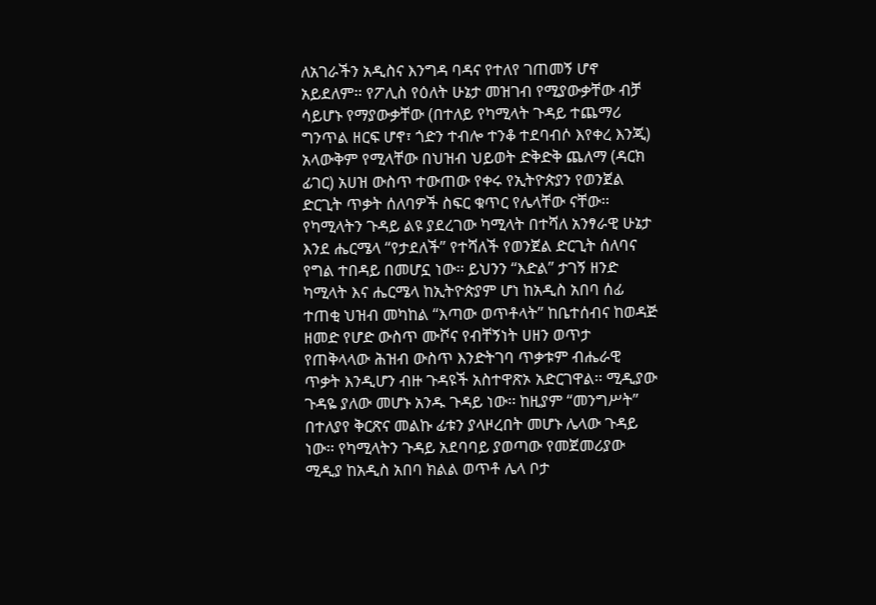ለአገራችን አዲስና እንግዳ ባዳና የተለየ ገጠመኝ ሆኖ አይደለም፡፡ የፖሊስ የዕለት ሁኔታ መዝገብ የሚያውቃቸው ብቻ ሳይሆኑ የማያውቃቸው (በተለይ የካሚላት ጉዳይ ተጨማሪ ግንጥል ዘርፍ ሆኖ፣ ጎድን ተብሎ ተንቆ ተደባብሶ እየቀረ እንጂ) አላውቅም የሚላቸው በህዝብ ህይወት ድቅድቅ ጨለማ (ዳርክ ፊገር) አሀዝ ውስጥ ተውጠው የቀሩ የኢትዮጵያን የወንጀል ድርጊት ጥቃት ሰለባዎች ስፍር ቁጥር የሌላቸው ናቸው፡፡ የካሚላትን ጉዳይ ልዩ ያደረገው ካሚላት በተሻለ አንፃራዊ ሁኔታ እንደ ሔርሜላ “የታደለች” የተሻለች የወንጀል ድርጊት ሰለባና የግል ተበዳይ በመሆኗ ነው፡፡ ይህንን “እድል” ታገኝ ዘንድ ካሚላት እና ሔርሜላ ከኢትዮጵያም ሆነ ከአዲስ አበባ ሰፊ ተጠቂ ህዝብ መካከል “እጣው ወጥቶላት” ከቤተሰብና ከወዳጅ ዘመድ የሆድ ውስጥ ሙሾና የብቸኝነት ሀዘን ወጥታ የጠቅላላው ሕዝብ ውስጥ እንድትገባ ጥቃቱም ብሔራዊ ጥቃት እንዲሆን ብዙ ጉዳዩች አስተዋጽኦ አድርገዋል፡፡ ሚዲያው ጉዳዬ ያለው መሆኑ አንዱ ጉዳይ ነው፡፡ ከዚያም “መንግሥት” በተለያየ ቅርጽና መልኩ ፊቱን ያላዞረበት መሆኑ ሌላው ጉዳይ ነው፡፡ የካሚላትን ጉዳይ አደባባይ ያወጣው የመጀመሪያው ሚዲያ ከአዲስ አበባ ክልል ወጥቶ ሌላ ቦታ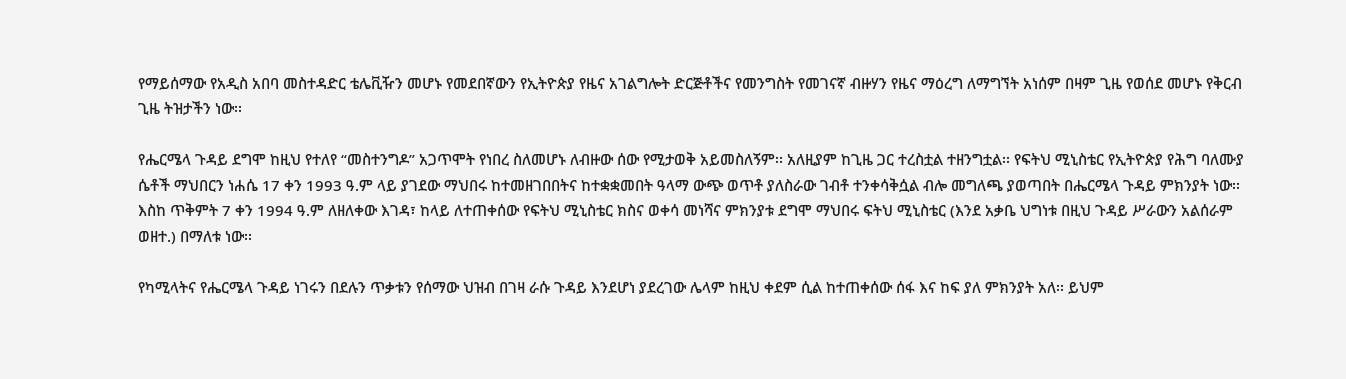የማይሰማው የአዲስ አበባ መስተዳድር ቴሌቪዥን መሆኑ የመደበኛውን የኢትዮጵያ የዜና አገልግሎት ድርጅቶችና የመንግስት የመገናኛ ብዙሃን የዜና ማዕረግ ለማግኘት አነሰም በዛም ጊዜ የወሰደ መሆኑ የቅርብ ጊዜ ትዝታችን ነው፡፡

የሔርሜላ ጉዳይ ደግሞ ከዚህ የተለየ “መስተንግዶ” አጋጥሞት የነበረ ስለመሆኑ ለብዙው ሰው የሚታወቅ አይመስለኝም፡፡ አለዚያም ከጊዜ ጋር ተረስቷል ተዘንግቷል፡፡ የፍትህ ሚኒስቴር የኢትዮጵያ የሕግ ባለሙያ ሴቶች ማህበርን ነሐሴ 17 ቀን 1993 ዓ.ም ላይ ያገደው ማህበሩ ከተመዘገበበትና ከተቋቋመበት ዓላማ ውጭ ወጥቶ ያለስራው ገብቶ ተንቀሳቅሷል ብሎ መግለጫ ያወጣበት በሔርሜላ ጉዳይ ምክንያት ነው፡፡ እስከ ጥቅምት 7 ቀን 1994 ዓ.ም ለዘለቀው እገዳ፣ ከላይ ለተጠቀሰው የፍትህ ሚኒስቴር ክስና ወቀሳ መነሻና ምክንያቱ ደግሞ ማህበሩ ፍትህ ሚኒስቴር (እንደ አቃቤ ህግነቱ በዚህ ጉዳይ ሥራውን አልሰራም ወዘተ.) በማለቱ ነው፡፡

የካሚላትና የሔርሜላ ጉዳይ ነገሩን በደሉን ጥቃቱን የሰማው ህዝብ በገዛ ራሱ ጉዳይ እንደሆነ ያደረገው ሌላም ከዚህ ቀደም ሲል ከተጠቀሰው ሰፋ እና ከፍ ያለ ምክንያት አለ፡፡ ይህም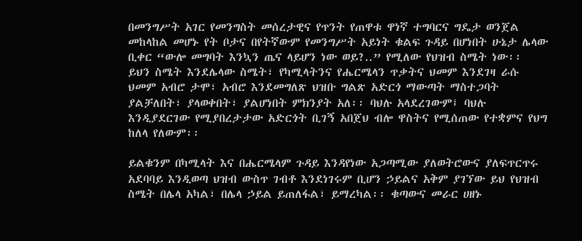በመንግሥት አገር የመንግስት መሰረታዊና የጥንት የጠዋቱ ዋነኛ ተግባርና ግዴታ ወንጀል መከላከል መሆኑ የት ቦታና በየትኛውም የመንግሥት አይነት ቁልፍ ጉዳይ በሆነበት ሁኔታ ሌላው ቢቀር “ውሎ መግባት እንኳን ጤና ላይሆን ነው ወይ?..” የሚለው የህዝብ ስሜት ነው፡፡ ይህን ስሜት እንደሌላው ስሜት፣ የካሚላትንና የሔርሜላን ጥቃትና ህመም እንደገዛ ራሱ ህመም አብሮ ታሞ፣ አብሮ እንደመግለጽ ህዝቡ ግልጽ አድርጎ ማውጣት ማስተጋባት ያልቻለበት፣ ያላወቀበት፣ ያልሆነበት ምክንያት አለ፡፡ ባህሉ አላደረገውም፤ ባህሉ እንዲያደርገው የሚያበረታታው አድርጎት ቢገኝ አበጀህ ብሎ ዋስትና የሚሰጠው የተቋምና የህግ ከለላ የለውም፡፡

ይልቁንም በካሚላት እና በሔርሜላም ጉዳይ እንዳየነው አጋጣሚው ያለወትሮውና ያለፍጥርጥሩ አደባባይ እንዲወጣ ህዝብ ውስጥ ገብቶ እንደነገሩም ቢሆን ኃይልና አቅም ያገኘው ይህ የህዝብ ስሜት በሌላ አካል፣ በሌላ ኃይል ይጠለፋል፣ ይማረካል፡፡ ቁጣውና መራር ሀዘኑ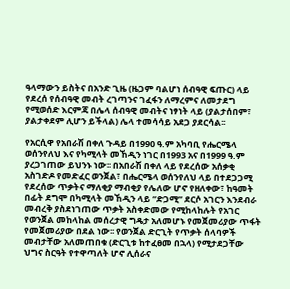ዓላማውን ይስትና በአንድ ጊዜ (ዜጋም ባልሆነ ሰብዓዊ ፍጡር) ላይ የደረሰ የሰብዓዊ መብት ረገጣንና ገፈፋን ለማረምና ለመታደግ የሚወሰድ እርምጃ በሌላ ሰብዓዊ መብትና ነፃነት ላይ (ያልታሰበም፣ ያልታቀደም ሊሆን ይችላል) ሌላ ተመሳሳይ አደጋ ያደርሳል፡፡

የአርሲዋ የአበራሽ በቀለ ጉዳይ በ1990 ዓ.ም አካባቢ የሔርሜላ ወሰንየለህ እና የካሚላት መኸዲን ነገር በ1993 አና በ1999 ዓ.ም ያረጋገጠው ይህንኑ ነው፡፡ በአበራሽ በቀለ ላይ የደረሰው አሰቃቂ አስገድዶ የመድፈር ወንጀል፣ በሔርሜላ ወሰንየለህ ላይ በተደጋጋሚ የደረሰው ጥቃትና ማለቂያ ማብቂያ የሌለው ሆኖ የዘለቀው፣ ከዓመት በፊት ደግሞ በካሚላት መኸዲን ላይ “ድጋሚ” ደርሶ አገርን እንደብራ መብረቅ ያስደነገጠው ጥቃት አስቀድመው የሚከላከሉት የአገር የወንጀል መከላከል መሰረታዊ ግዴታ አለመሆኑ የመጀመሪያው ጥፋት የመጀመሪያው በደል ነው፡፡ የወንጀል ድርጊት የጥቃት ሰላባዎች መብታቸው አለመጠበቁ (ድርጊቱ ከተፈፀመ በኋላ) የሚታደጋቸው ህግና ስርዓት የተዋጣለት ሆኖ ሊሰራና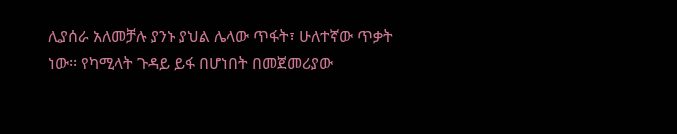ሊያሰራ አለመቻሉ ያንኑ ያህል ሌላው ጥፋት፣ ሁለተኛው ጥቃት ነው፡፡ የካሚላት ጉዳይ ይፋ በሆነበት በመጀመሪያው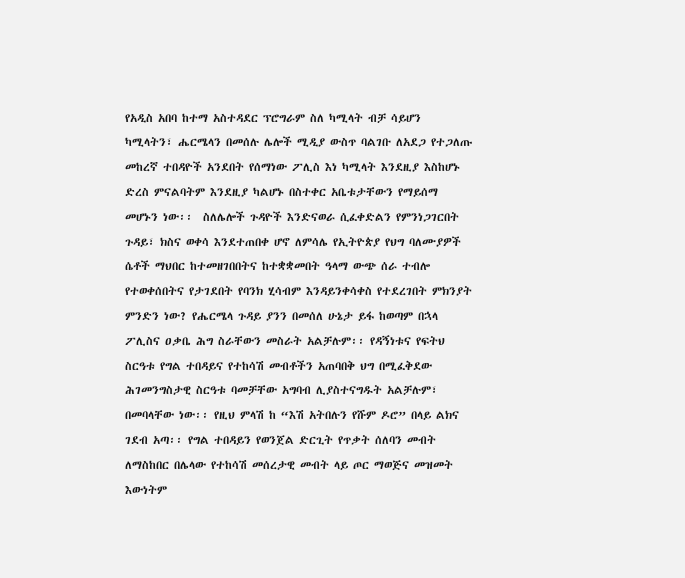የአዲስ አበባ ከተማ አስተዳደር ፕሮግራም ስለ ካሚላት ብቻ ሳይሆን ካሚላትን፣ ሔርሜላን በመሰሉ ሌሎች ሚዲያ ውስጥ ባልገቡ ለአደጋ የተጋለጡ መከረኛ ተበዳዮች አንደበት የሰማነው ፖሊስ እነ ካሚላት እንደዚያ እስከሆኑ ድረስ ምናልባትም እንደዚያ ካልሆኑ በስተቀር አቤቱታቸውን የማይሰማ መሆኑን ነው፡፡  ስለሌሎች ጉዳዮች እንድናወራ ሲፈቀድልን የምንነጋገርበት ጉዳይ፣ ክስና ወቀሳ እንደተጠበቀ ሆኖ ለምሳሌ የኢትዮጵያ የህግ ባለሙያዎች ሴቶች ማህበር ከተመዘገበበትና ከተቋቋመበት ዓላማ ውጭ ሰራ ተብሎ የተወቀሰበትና የታገደበት የባንክ ሂሳብም እንዳይንቀሳቀስ የተደረገበት ምክንያት ምንድን ነው? የሔርሜላ ጉዳይ ያንን በመሰለ ሁኔታ ይፋ ከወጣም በኋላ ፖሊስና ዐቃቤ ሕግ ስራቸውን መስራት አልቻሉም፡፡ የዳኝነቱና የፍትህ ስርዓቱ የግል ተበዳይና የተከሳሽ መብቶችን አጠባበቅ ህግ በሚፈቅደው ሕገመንግስታዊ ስርዓቱ ባመቻቸው አግባብ ሊያስተናግዱት አልቻሉም፣ በመባላቸው ነው፡፡ የዚህ ምላሽ ከ “እሽ አትበሉን የሹም ዶሮ” በላይ ልክና ገደብ አጣ፡፡ የግል ተበዳይን የወንጀል ድርጊት የጥቃት ሰለባን መብት ለማስከበር በሌላው የተከሳሽ መሰረታዊ መብት ላይ ጦር ማወጅና መዝመት እውነትም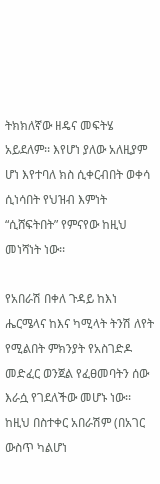ትክክለኛው ዘዴና መፍትሄ አይደለም፡፡ እየሆነ ያለው አለዚያም ሆነ እየተባለ ክስ ሲቀርብበት ወቀሳ ሲነሳበት የህዝብ እምነት “ሲሸፍትበት” የምናየው ከዚህ መነሻነት ነው፡፡

የአበራሽ በቀለ ጉዳይ ከእነ ሔርሜላና ከእና ካሚላት ትንሽ ለየት የሚልበት ምክንያት የአስገድዶ መድፈር ወንጀል የፈፀመባትን ሰው እራሷ የገደለችው መሆኑ ነው፡፡ ከዚህ በስተቀር አበራሽም (በአገር ውስጥ ካልሆነ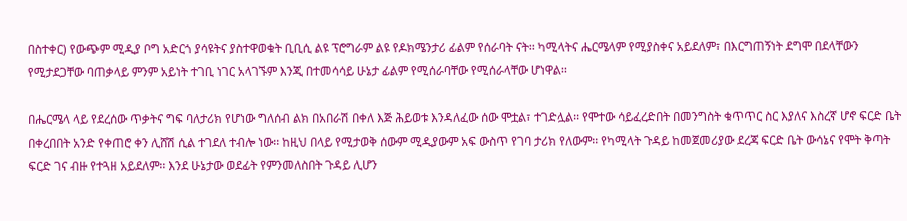በስተቀር) የውጭም ሚዲያ ቦግ አድርጎ ያሳዩትና ያስተዋወቁት ቢቢሲ ልዩ ፕሮግራም ልዩ የዶክሜንታሪ ፊልም የሰራባት ናት፡፡ ካሚላትና ሔርሜላም የሚያስቀና አይደለም፣ በእርግጠኝነት ደግሞ በደላቸውን የሚታደጋቸው ባጠቃላይ ምንም አይነት ተገቢ ነገር አላገኙም እንጂ በተመሳሳይ ሁኔታ ፊልም የሚሰራባቸው የሚሰራላቸው ሆነዋል፡፡

በሔርሜላ ላይ የደረሰው ጥቃትና ግፍ ባለታሪክ የሆነው ግለሰብ ልክ በአበራሽ በቀለ እጅ ሕይወቱ እንዳለፈው ሰው ሞቷል፣ ተገድሏል፡፡ የሞተው ሳይፈረድበት በመንግስት ቁጥጥር ስር እያለና እስረኛ ሆኖ ፍርድ ቤት በቀረበበት አንድ የቀጠሮ ቀን ሊሸሽ ሲል ተገደለ ተብሎ ነው፡፡ ከዚህ በላይ የሚታወቅ ሰውም ሚዲያውም አፍ ውስጥ የገባ ታሪክ የለውም፡፡ የካሚላት ጉዳይ ከመጀመሪያው ደረጃ ፍርድ ቤት ውሳኔና የሞት ቅጣት ፍርድ ገና ብዙ የተጓዘ አይደለም፡፡ እንደ ሁኔታው ወደፊት የምንመለስበት ጉዳይ ሊሆን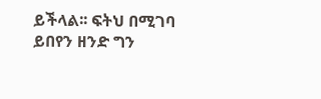ይችላል፡፡ ፍትህ በሚገባ ይበየን ዘንድ ግን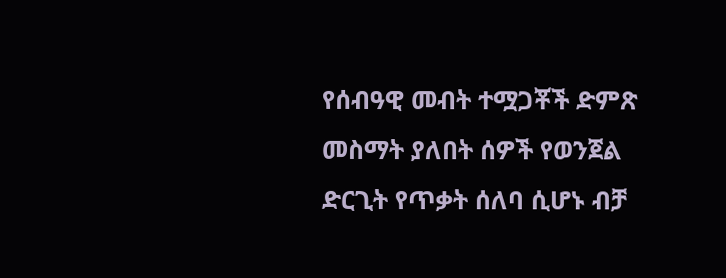የሰብዓዊ መብት ተሟጋቾች ድምጽ መስማት ያለበት ሰዎች የወንጀል ድርጊት የጥቃት ሰለባ ሲሆኑ ብቻ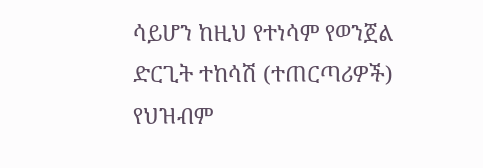ሳይሆን ከዚህ የተነሳም የወንጀል ድርጊት ተከሳሽ (ተጠርጣሪዎች) የህዝብም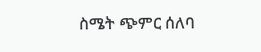ስሜት ጭምር ሰለባ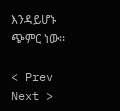እንዳይሆኑ ጭምር ነው፡፡

< Prev   Next >